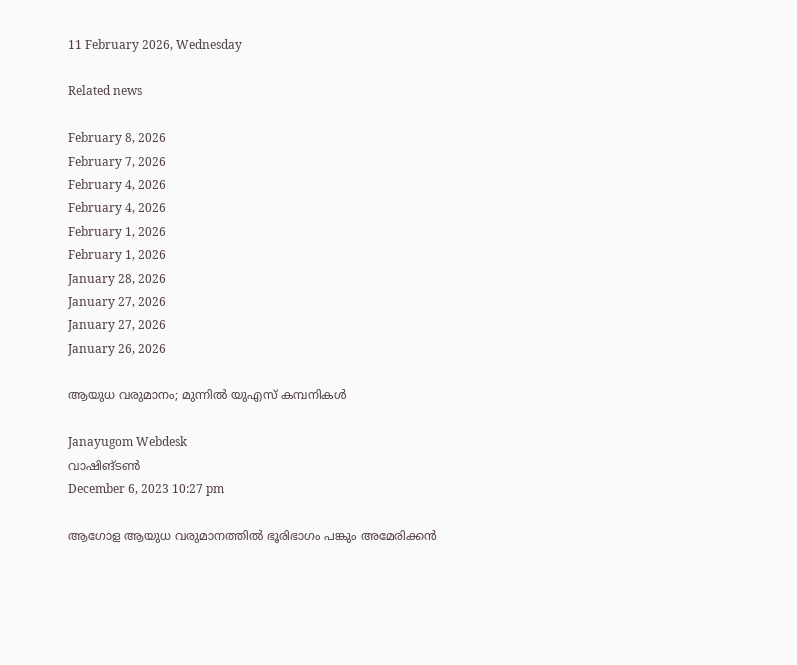11 February 2026, Wednesday

Related news

February 8, 2026
February 7, 2026
February 4, 2026
February 4, 2026
February 1, 2026
February 1, 2026
January 28, 2026
January 27, 2026
January 27, 2026
January 26, 2026

ആയുധ വരുമാനം; മുന്നില്‍ യുഎസ് കമ്പനികള്‍

Janayugom Webdesk
വാഷിങ്ടണ്‍
December 6, 2023 10:27 pm

ആഗോള ആയുധ വരുമാനത്തില്‍ ഭൂരിഭാഗം പങ്കും അമേരിക്കന്‍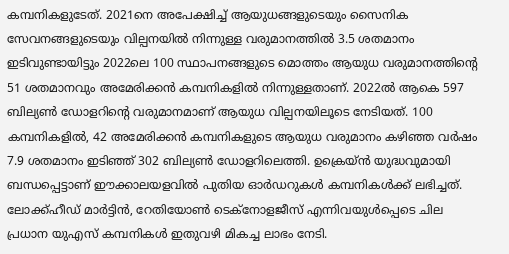കമ്പനികളുടേത്. 2021നെ അപേക്ഷിച്ച് ആയുധങ്ങളുടെയും സൈനിക സേവനങ്ങളുടെയും വില്പനയിൽ നിന്നുള്ള വരുമാനത്തിൽ 3.5 ശതമാനം ഇടിവുണ്ടായിട്ടും 2022ലെ 100 സ്ഥാപനങ്ങളുടെ മൊത്തം ആയുധ വരുമാനത്തിന്റെ 51 ശതമാനവും അമേരിക്കന്‍ കമ്പനികളില്‍ നിന്നുള്ളതാണ്. 2022ല്‍ ആകെ 597 ബില്യണ്‍ ഡോളറിന്റെ വരുമാനമാണ് ആയുധ വില്പനയിലൂടെ നേടിയത്. 100 കമ്പനികളിൽ, 42 അമേരിക്കൻ കമ്പനികളുടെ ആയുധ വരുമാനം കഴിഞ്ഞ വര്‍ഷം 7.9 ശതമാനം ഇടിഞ്ഞ് 302 ബില്യണ്‍ ഡോളറിലെത്തി. ഉക്രെയ‍്ന്‍ യുദ്ധവുമായി ബന്ധപ്പെട്ടാണ് ഈക്കാലയളവില്‍ പുതിയ ഓര്‍ഡറുകള്‍ കമ്പനികള്‍ക്ക് ലഭിച്ചത്. ലോക്ക്ഹീഡ് മാർട്ടിൻ, റേതിയോൺ ടെക്നോളജീസ് എന്നിവയുൾപ്പെടെ ചില പ്രധാന യുഎസ് കമ്പനികൾ ഇതുവഴി മികച്ച ലാഭം നേടി.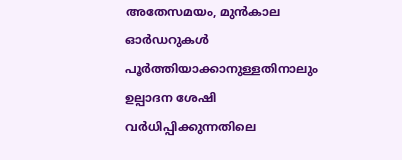അതേസമയം, മുന്‍കാല ഓര്‍ഡറുകള്‍ പൂര്‍ത്തിയാക്കാനുള്ളതിനാലും ഉല്പാദന ശേഷി വര്‍ധിപ്പിക്കുന്നതിലെ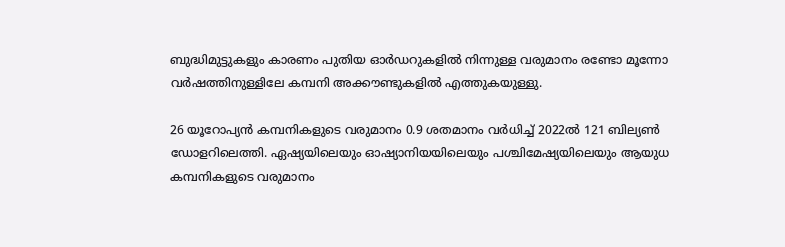ബുദ്ധിമുട്ടുകളും കാരണം പുതിയ ഓര്‍ഡറുകളില്‍ നിന്നുള്ള വരുമാനം രണ്ടോ മൂന്നോ വര്‍ഷത്തിനുള്ളിലേ കമ്പനി അക്കൗണ്ടുകളില്‍ എത്തുകയുള്ളു.

26 യൂറോപ്യൻ കമ്പനികളുടെ വരുമാനം 0.9 ശതമാനം വർധിച്ച് 2022ൽ 121 ബില്യൺ ഡോളറിലെത്തി. ഏഷ്യയിലെയും ഓഷ്യാനിയയിലെയും പശ്ചിമേഷ്യയിലെയും ആയുധ കമ്പനികളുടെ വരുമാനം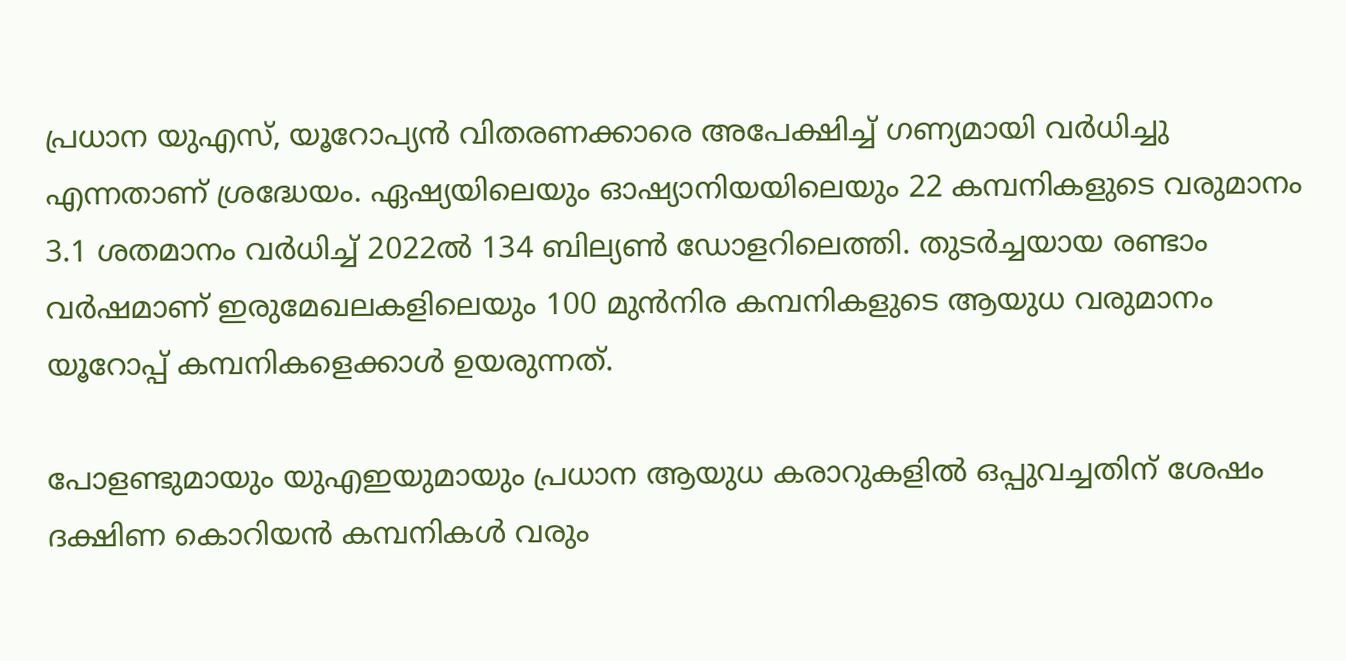പ്രധാന യുഎസ്, യൂറോപ്യൻ വിതരണക്കാരെ അപേക്ഷിച്ച് ഗണ്യമായി വർധിച്ചു എന്നതാണ് ശ്രദ്ധേയം. ഏഷ്യയിലെയും ഓഷ്യാനിയയിലെയും 22 കമ്പനികളുടെ വരുമാനം 3.1 ശതമാനം വർധിച്ച് 2022ൽ 134 ബില്യൺ ഡോളറിലെത്തി. തുടര്‍ച്ചയായ രണ്ടാം വര്‍ഷമാണ് ഇരുമേഖലകളിലെയും 100 മുൻനിര കമ്പനികളുടെ ആയുധ വരുമാനം യൂറോപ്പ് കമ്പനികളെക്കാള്‍ ഉയരുന്നത്.

പോളണ്ടുമായും യുഎഇയുമായും പ്രധാന ആയുധ കരാറുകളിൽ ഒപ്പുവച്ചതിന് ശേഷം ദക്ഷിണ കൊറിയൻ കമ്പനികൾ വരും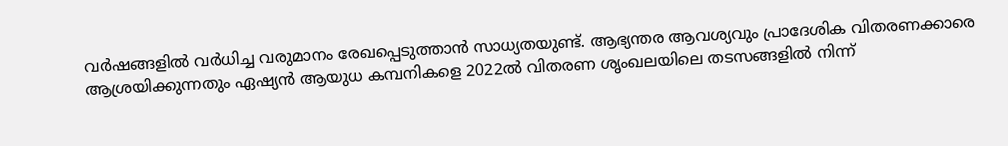വർഷങ്ങളിൽ വർധിച്ച വരുമാനം രേഖപ്പെടുത്താൻ സാധ്യതയുണ്ട്. ആഭ്യന്തര ആവശ്യവും പ്രാദേശിക വിതരണക്കാരെ ആശ്രയിക്കുന്നതും ഏഷ്യൻ ആയുധ കമ്പനികളെ 2022ൽ വിതരണ ശൃംഖലയിലെ തടസങ്ങളിൽ നിന്ന്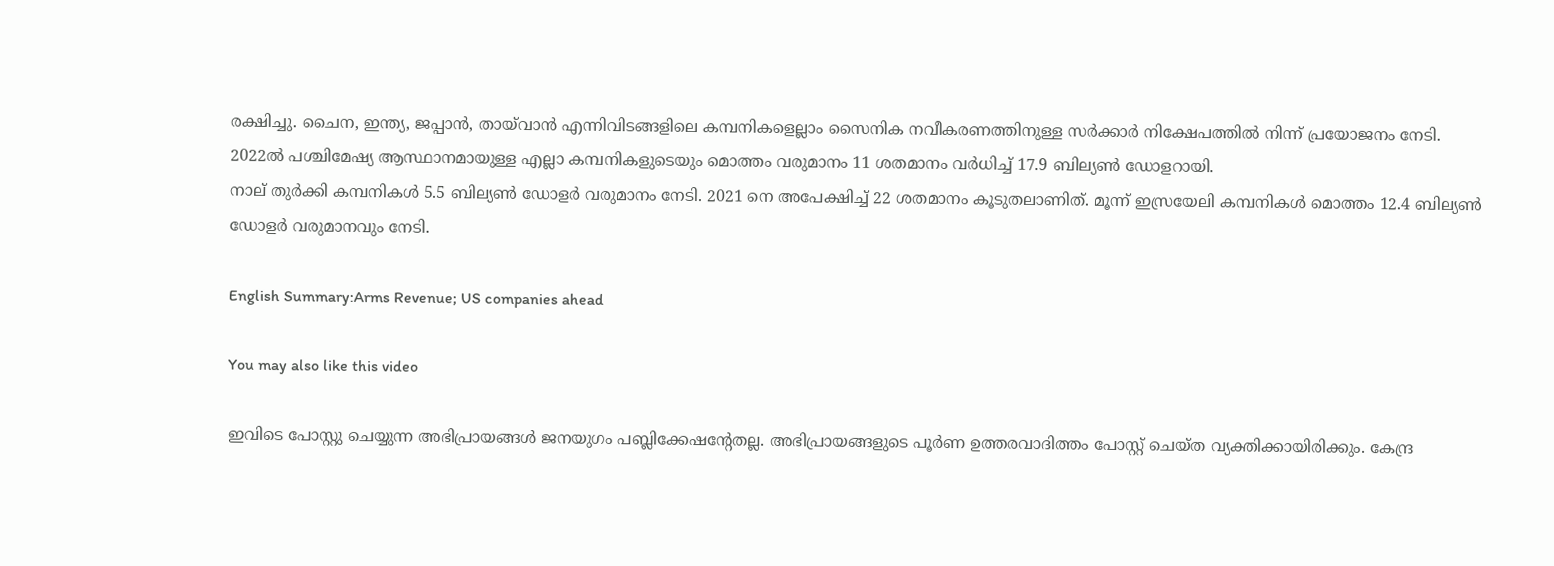രക്ഷിച്ചു. ചൈന, ഇന്ത്യ, ജപ്പാൻ, തായ്‌വാൻ എന്നിവിടങ്ങളിലെ കമ്പനികളെല്ലാം സൈനിക നവീകരണത്തിനുള്ള സർക്കാർ നിക്ഷേപത്തിൽ നിന്ന് പ്രയോജനം നേടി. 2022ൽ പശ്ചിമേഷ്യ ആസ്ഥാനമായുള്ള എല്ലാ കമ്പനികളുടെയും മൊത്തം വരുമാനം 11 ശതമാനം വർധിച്ച് 17.9 ബില്യൺ ഡോളറായി.
നാല് തുർക്കി കമ്പനികൾ 5.5 ബില്യൺ ഡോളർ വരുമാനം നേടി. 2021 നെ അപേക്ഷിച്ച് 22 ശതമാനം കൂടുതലാണിത്. മൂന്ന് ഇസ്രയേലി കമ്പനികൾ മൊത്തം 12.4 ബില്യൺ ഡോളർ വരുമാനവും നേടി.

English Summary:Arms Revenue; US companies ahead

You may also like this video

ഇവിടെ പോസ്റ്റു ചെയ്യുന്ന അഭിപ്രായങ്ങള്‍ ജനയുഗം പബ്ലിക്കേഷന്റേതല്ല. അഭിപ്രായങ്ങളുടെ പൂര്‍ണ ഉത്തരവാദിത്തം പോസ്റ്റ് ചെയ്ത വ്യക്തിക്കായിരിക്കും. കേന്ദ്ര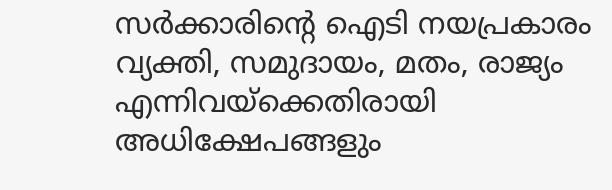സര്‍ക്കാരിന്റെ ഐടി നയപ്രകാരം വ്യക്തി, സമുദായം, മതം, രാജ്യം എന്നിവയ്‌ക്കെതിരായി അധിക്ഷേപങ്ങളും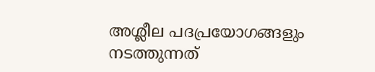അശ്ലീല പദപ്രയോഗങ്ങളും നടത്തുന്നത്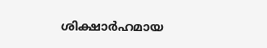ശിക്ഷാര്‍ഹമായ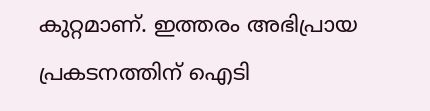കുറ്റമാണ്. ഇത്തരം അഭിപ്രായ പ്രകടനത്തിന് ഐടി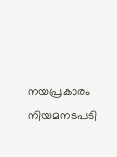നയപ്രകാരം നിയമനടപടി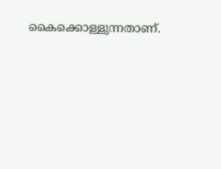കൈക്കൊള്ളുന്നതാണ്.